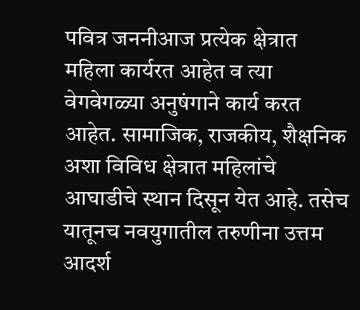पवित्र जननीआज प्रत्येक क्षेत्रात महिला कार्यरत आहेत व त्या वेगवेगळ्या अनुषंगाने कार्य करत आहेत. सामाजिक, राजकीय, शैक्षनिक अशा विविध क्षेत्रात महिलांचे आघाडीचे स्थान दिसून येत आहे. तसेच यातूनच नवयुगातील तरुणीना उत्तम आदर्श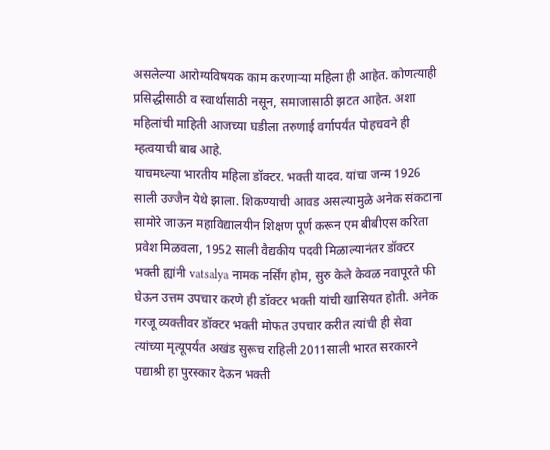असलेल्या आरोग्यविषयक काम करणाऱ्या महिला ही आहेत. कोणत्याही प्रसिद्धीसाठी व स्वार्थासाठी नसून, समाजासाठी झटत आहेत. अशा महिलांची माहिती आजच्या घडीला तरुणाई वर्गापर्यंत पोहचवने ही म्हत्वयाची बाब आहे.
याचमध्ल्या भारतीय महिला डॉक्टर. भक्ती यादव. यांचा जन्म 1926 साली उज्जैन येथे झाला. शिकण्याची आवड असल्यामुळे अनेक संकटाना सामोरे जाऊन महाविद्यालयीन शिक्षण पूर्ण करून एम बीबीएस करिता प्रवेश मिळवला, 1952 साली वैद्यकीय पदवी मिळाल्यानंतर डॉक्टर भक्ती ह्यांनी vatsalya नामक नर्सिंग होम, सुरु केले केवळ नवापूरते फी घेऊन उत्तम उपचार करणे ही डॉक्टर भक्ती यांची खासियत होती. अनेक गरजू व्यक्तीवर डॉक्टर भक्ती मोफत उपचार करीत त्यांची ही सेवा त्यांच्या मृत्यूपर्यंत अखंड सुरूच राहिली 2011साली भारत सरकारने पद्याश्री हा पुरस्कार देऊन भक्ती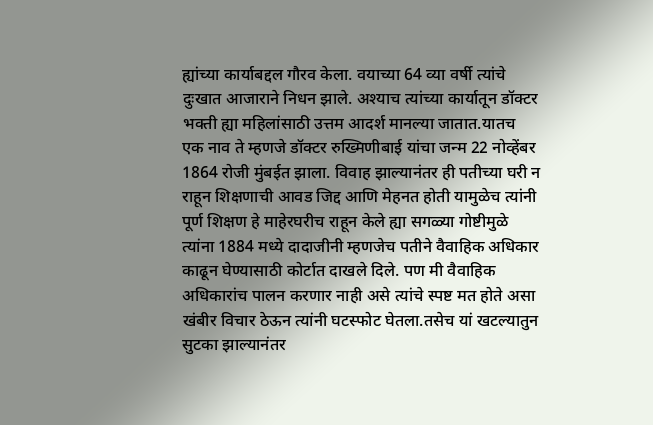ह्यांच्या कार्याबद्दल गौरव केला. वयाच्या 64 व्या वर्षी त्यांचे दुःखात आजाराने निधन झाले. अश्याच त्यांच्या कार्यातून डॉक्टर भक्ती ह्या महिलांसाठी उत्तम आदर्श मानल्या जातात.यातच एक नाव ते म्हणजे डॉक्टर रुख्मिणीबाई यांचा जन्म 22 नोव्हेंबर 1864 रोजी मुंबईत झाला. विवाह झाल्यानंतर ही पतीच्या घरी न राहून शिक्षणाची आवड जिद्द आणि मेहनत होती यामुळेच त्यांनी पूर्ण शिक्षण हे माहेरघरीच राहून केले ह्या सगळ्या गोष्टीमुळे त्यांना 1884 मध्ये दादाजीनी म्हणजेच पतीने वैवाहिक अधिकार काढून घेण्यासाठी कोर्टात दाखले दिले. पण मी वैवाहिक अधिकारांच पालन करणार नाही असे त्यांचे स्पष्ट मत होते असा खंबीर विचार ठेऊन त्यांनी घटस्फोट घेतला.तसेच यां खटल्यातुन सुटका झाल्यानंतर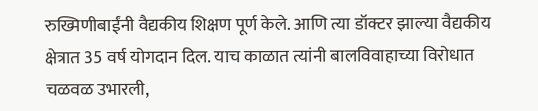रुख्मिणीबाईंनी वैद्यकीय शिक्षण पूर्ण केले. आणि त्या डॉक्टर झाल्या वैद्यकीय क्षेत्रात 35 वर्ष योगदान दिल. याच काळात त्यांनी बालविवाहाच्या विरोधात चळवळ उभारली,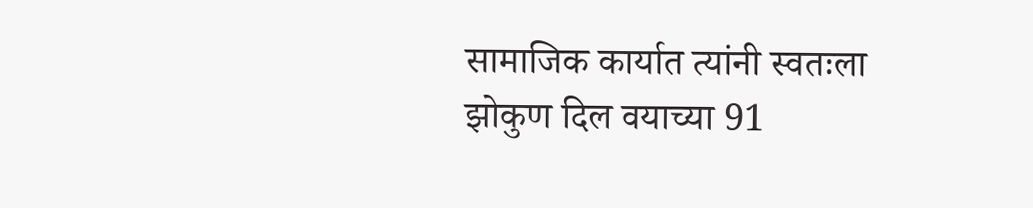सामाजिक कार्यात त्यांनी स्वतःला झोकुण दिल वयाच्या 91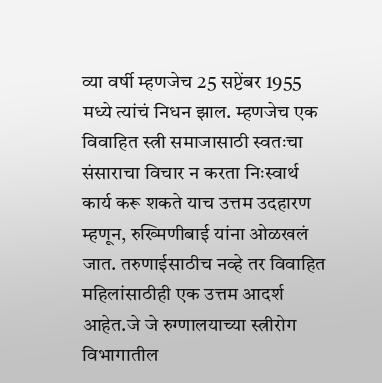व्या वर्षी म्हणजेच 25 सप्टेंबर 1955 मध्ये त्यांचं निधन झाल. म्हणजेच एक विवाहित स्त्री समाजासाठी स्वतःचा संसाराचा विचार न करता निःस्वार्थ कार्य करू शकते याच उत्तम उदहारण म्हणून, रुख्मिणीबाई यांना ओळखलं जात. तरुणाईसाठीच नव्हे तर विवाहित महिलांसाठीही एक उत्तम आदर्श आहेत.जे जे रुग्णालयाच्या स्त्रीरोग विभागातील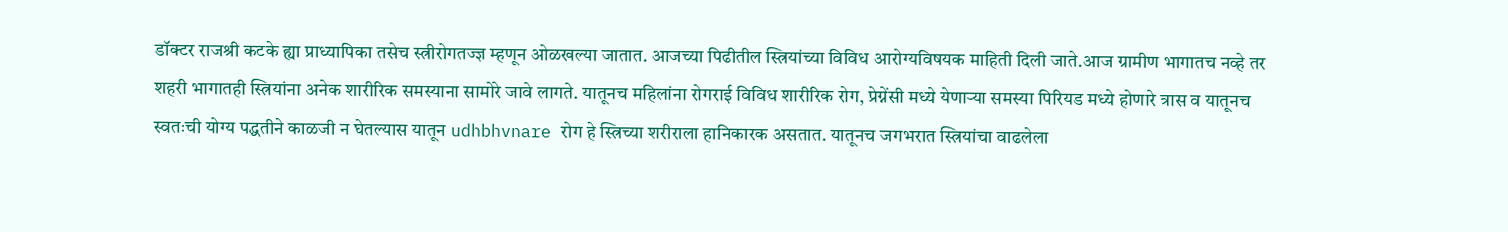डॉक्टर राजश्री कटके ह्या प्राध्यापिका तसेच स्त्रीरोगतज्ज्ञ म्हणून ओळखल्या जातात. आजच्या पिढीतील स्त्रियांच्या विविध आरोग्यविषयक माहिती दिली जाते.आज ग्रामीण भागातच नव्हे तर शहरी भागातही स्त्रियांना अनेक शारीरिक समस्याना सामोरे जावे लागते. यातूनच महिलांना रोगराई विविध शारीरिक रोग, प्रेग्नेंसी मध्ये येणाऱ्या समस्या पिरियड मध्ये होणारे त्रास व यातूनच स्वतःची योग्य पद्धतीने काळजी न घेतल्यास यातून udhbhvnare रोग हे स्त्रिच्या शरीराला हानिकारक असतात. यातूनच जगभरात स्त्रियांचा वाढलेला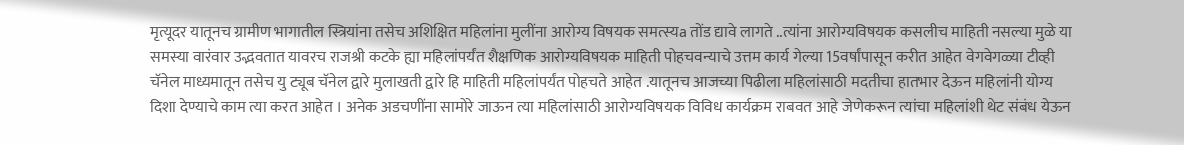मृत्यूदर यातूनच ग्रामीण भागातील स्त्रियांना तसेच अशिक्षित महिलांना मुलींना आरोग्य विषयक समत्स्यa तोंड द्यावे लागते ..त्यांना आरोग्यविषयक कसलीच माहिती नसल्या मुळे या समस्या वारंवार उद्भवतात यावरच राजश्री कटके ह्या महिलांपर्यंत शैक्षणिक आरोग्यविषयक माहिती पोहचवन्याचे उत्तम कार्य गेल्या 15वर्षांपासून करीत आहेत वेगवेगळ्या टीव्ही चॅनेल माध्यमातून तसेच यु ट्यूब चॅनेल द्वारे मुलाखती द्वारे हि माहिती महिलांपर्यंत पोहचते आहेत .यातूनच आजच्या पिढीला महिलांसाठी मदतीचा हातभार देऊन महिलांनी योग्य दिशा देण्याचे काम त्या करत आहेत । अनेक अडचणींना सामोरे जाऊन त्या महिलांसाठी आरोग्यविषयक विविध कार्यक्रम राबवत आहे जेणेकरून त्यांचा महिलांशी थेट संबंध येऊन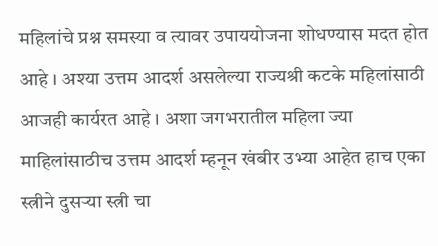महिलांचे प्रश्न समस्या व त्यावर उपाययोजना शोधण्यास मदत होत आहे । अश्या उत्तम आदर्श असलेल्या राज्यश्री कटके महिलांसाठी आजही कार्यरत आहे । अशा जगभरातील महिला ज्या माहिलांसाठीच उत्तम आदर्श म्हनून खंबीर उभ्या आहेत हाच एका स्त्रीने दुसऱ्या स्त्री चा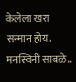केलेला खरा सन्मान होय.
मनस्विनी साबळे..